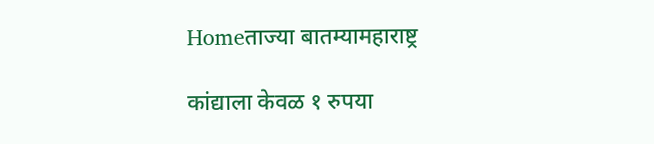Homeताज्या बातम्यामहाराष्ट्र

कांद्याला केवळ १ रुपया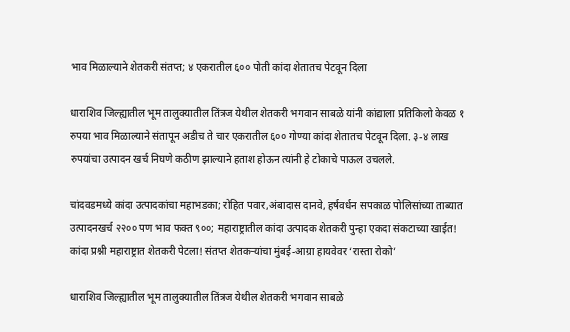भाव मिळाल्याने शेतकरी संतप्त; ४ एकरातील ६०० पोती कांदा शेतातच पेटवून दिला

धाराशिव जिल्ह्यातील भूम तालुक्यातील तिंत्रज येथील शेतकरी भगवान साबळे यांनी कांद्याला प्रतिकिलो केवळ १ रुपया भाव मिळाल्याने संतापून अडीच ते चार एकरातील ६०० गोण्या कांदा शेतातच पेटवून दिला. ३-४ लाख रुपयांचा उत्पादन खर्च निघणे कठीण झाल्याने हताश होऊन त्यांनी हे टोकाचे पाऊल उचलले.

चांदवडमध्ये कांदा उत्पादकांचा महाभडका; रोहित पवार,अंबादास दानवे, हर्षवर्धन सपकाळ पोलिसांच्या ताब्यात
उत्पादनखर्च २२०० पण भाव फक्त ९००; महाराष्ट्रातील कांदा उत्पादक शेतकरी पुन्हा एकदा संकटाच्या खाईत!
कांदा प्रश्नी महाराष्ट्रात शेतकरी पेटला! संतप्त शेतकऱ्यांचा मुंबई-आग्रा हायवेवर ‘रास्ता रोको’

धाराशिव जिल्ह्यातील भूम तालुक्यातील तिंत्रज येथील शेतकरी भगवान साबळे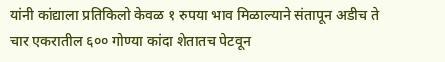यांनी कांद्याला प्रतिकिलो केवळ १ रुपया भाव मिळाल्याने संतापून अडीच ते चार एकरातील ६०० गोण्या कांदा शेतातच पेटवून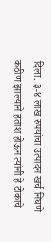दिला. ३-४ लाख रुपयांचा उत्पादन खर्च निघणे कठीण झाल्याने हताश होऊन त्यांनी हे टोकाचे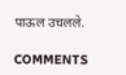पाऊल उचलले.

COMMENTS